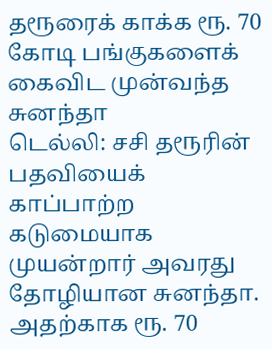தரூரைக் காக்க ரூ. 70 கோடி பங்குகளைக் கைவிட முன்வந்த சுனந்தா
டெல்லி: சசி தரூரின் பதவியைக் காப்பாற்ற கடுமையாக முயன்றார் அவரது தோழியான சுனந்தா. அதற்காக ரூ. 70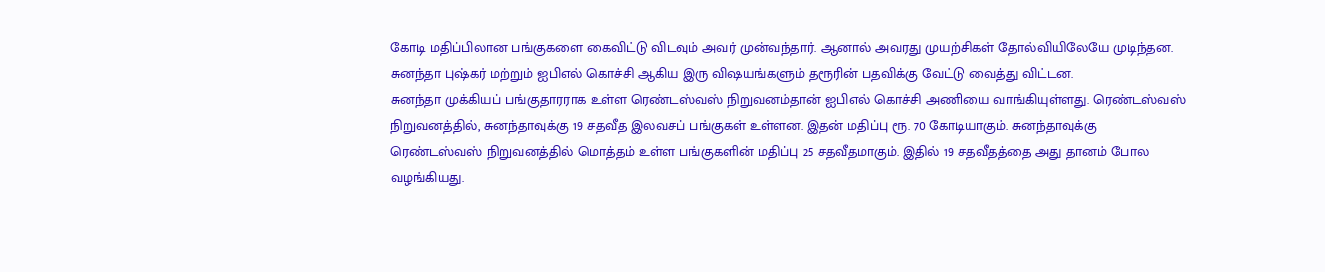கோடி மதிப்பிலான பங்குகளை கைவிட்டு விடவும் அவர் முன்வந்தார். ஆனால் அவரது முயற்சிகள் தோல்வியிலேயே முடிந்தன.
சுனந்தா புஷ்கர் மற்றும் ஐபிஎல் கொச்சி ஆகிய இரு விஷயங்களும் தரூரின் பதவிக்கு வேட்டு வைத்து விட்டன.
சுனந்தா முக்கியப் பங்குதாரராக உள்ள ரெண்டஸ்வஸ் நிறுவனம்தான் ஐபிஎல் கொச்சி அணியை வாங்கியுள்ளது. ரெண்டஸ்வஸ் நிறுவனத்தில், சுனந்தாவுக்கு 19 சதவீத இலவசப் பங்குகள் உள்ளன. இதன் மதிப்பு ரூ. 70 கோடியாகும். சுனந்தாவுக்கு ரெண்டஸ்வஸ் நிறுவனத்தில் மொத்தம் உள்ள பங்குகளின் மதிப்பு 25 சதவீதமாகும். இதில் 19 சதவீதத்தை அது தானம் போல வழங்கியது.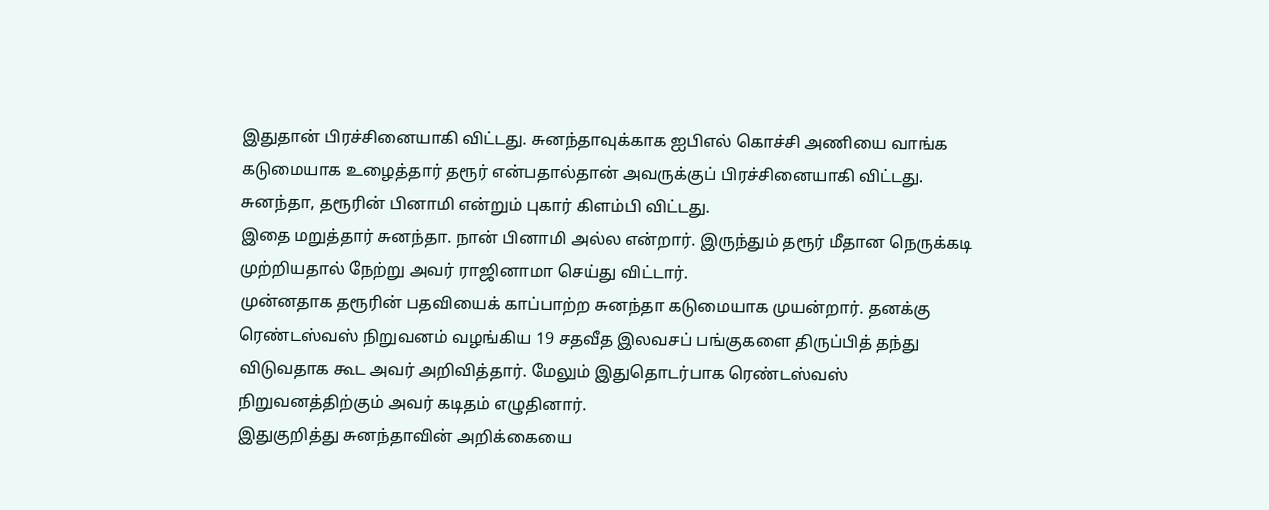இதுதான் பிரச்சினையாகி விட்டது. சுனந்தாவுக்காக ஐபிஎல் கொச்சி அணியை வாங்க கடுமையாக உழைத்தார் தரூர் என்பதால்தான் அவருக்குப் பிரச்சினையாகி விட்டது. சுனந்தா, தரூரின் பினாமி என்றும் புகார் கிளம்பி விட்டது.
இதை மறுத்தார் சுனந்தா. நான் பினாமி அல்ல என்றார். இருந்தும் தரூர் மீதான நெருக்கடி முற்றியதால் நேற்று அவர் ராஜினாமா செய்து விட்டார்.
முன்னதாக தரூரின் பதவியைக் காப்பாற்ற சுனந்தா கடுமையாக முயன்றார். தனக்கு ரெண்டஸ்வஸ் நிறுவனம் வழங்கிய 19 சதவீத இலவசப் பங்குகளை திருப்பித் தந்து விடுவதாக கூட அவர் அறிவித்தார். மேலும் இதுதொடர்பாக ரெண்டஸ்வஸ் நிறுவனத்திற்கும் அவர் கடிதம் எழுதினார்.
இதுகுறித்து சுனந்தாவின் அறிக்கையை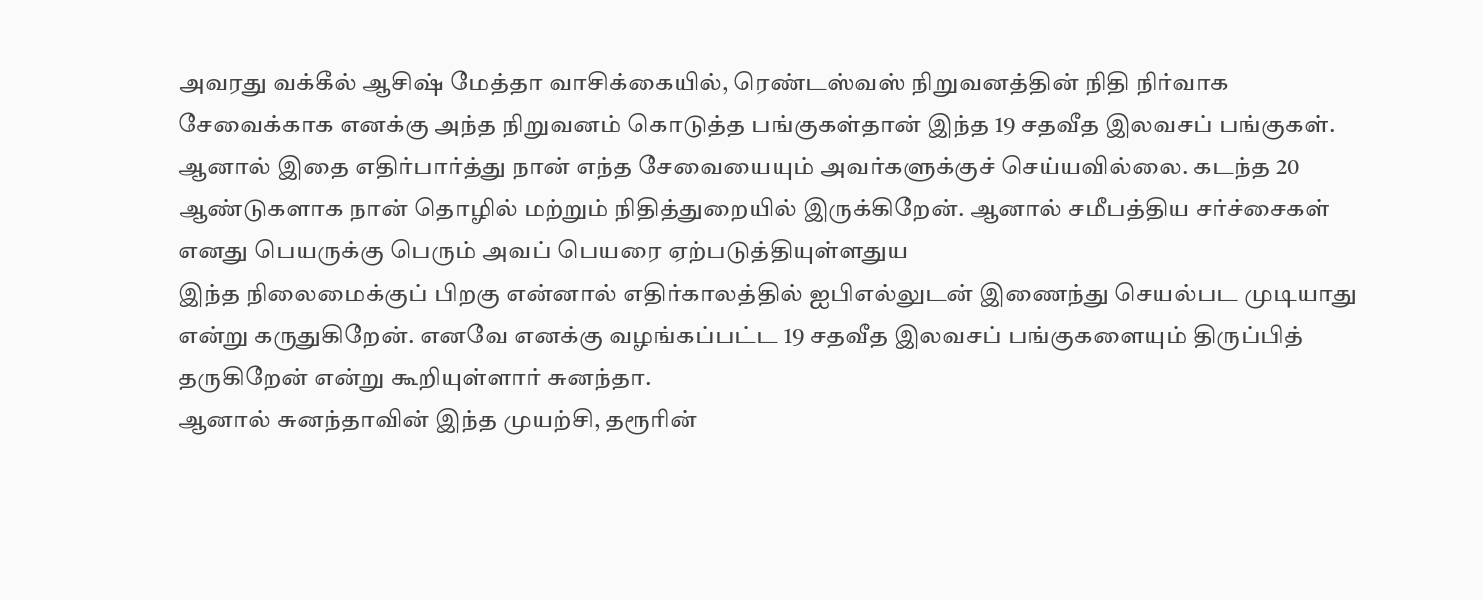அவரது வக்கீல் ஆசிஷ் மேத்தா வாசிக்கையில், ரெண்டஸ்வஸ் நிறுவனத்தின் நிதி நிர்வாக சேவைக்காக எனக்கு அந்த நிறுவனம் கொடுத்த பங்குகள்தான் இந்த 19 சதவீத இலவசப் பங்குகள்.
ஆனால் இதை எதிர்பார்த்து நான் எந்த சேவையையும் அவர்களுக்குச் செய்யவில்லை. கடந்த 20 ஆண்டுகளாக நான் தொழில் மற்றும் நிதித்துறையில் இருக்கிறேன். ஆனால் சமீபத்திய சர்ச்சைகள் எனது பெயருக்கு பெரும் அவப் பெயரை ஏற்படுத்தியுள்ளதுய
இந்த நிலைமைக்குப் பிறகு என்னால் எதிர்காலத்தில் ஐபிஎல்லுடன் இணைந்து செயல்பட முடியாது என்று கருதுகிறேன். எனவே எனக்கு வழங்கப்பட்ட 19 சதவீத இலவசப் பங்குகளையும் திருப்பித் தருகிறேன் என்று கூறியுள்ளார் சுனந்தா.
ஆனால் சுனந்தாவின் இந்த முயற்சி, தரூரின்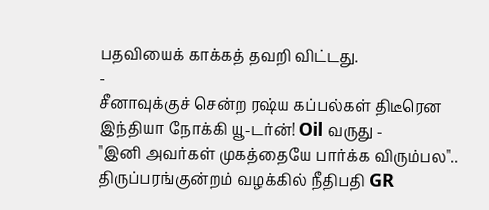பதவியைக் காக்கத் தவறி விட்டது.
-
சீனாவுக்குச் சென்ற ரஷ்ய கப்பல்கள் திடீரென இந்தியா நோக்கி யூ-டர்ன்! Oil வருது -
"இனி அவர்கள் முகத்தையே பார்க்க விரும்பல".. திருப்பரங்குன்றம் வழக்கில் நீதிபதி GR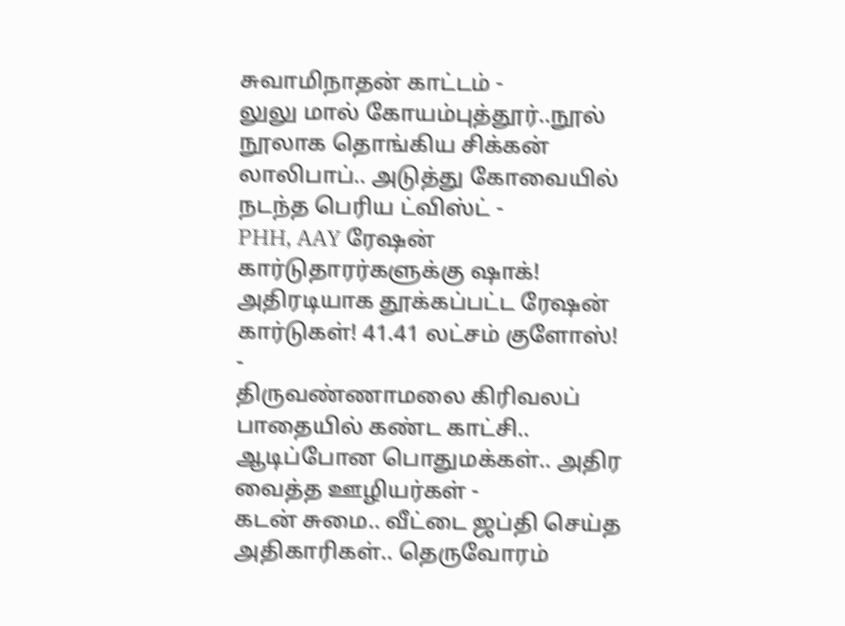சுவாமிநாதன் காட்டம் -
லுலு மால் கோயம்புத்தூர்..நூல் நூலாக தொங்கிய சிக்கன் லாலிபாப்.. அடுத்து கோவையில் நடந்த பெரிய ட்விஸ்ட் -
PHH, AAY ரேஷன் கார்டுதாரர்களுக்கு ஷாக்! அதிரடியாக தூக்கப்பட்ட ரேஷன் கார்டுகள்! 41.41 லட்சம் குளோஸ்! -
திருவண்ணாமலை கிரிவலப் பாதையில் கண்ட காட்சி.. ஆடிப்போன பொதுமக்கள்.. அதிர வைத்த ஊழியர்கள் -
கடன் சுமை.. வீட்டை ஜப்தி செய்த அதிகாரிகள்.. தெருவோரம்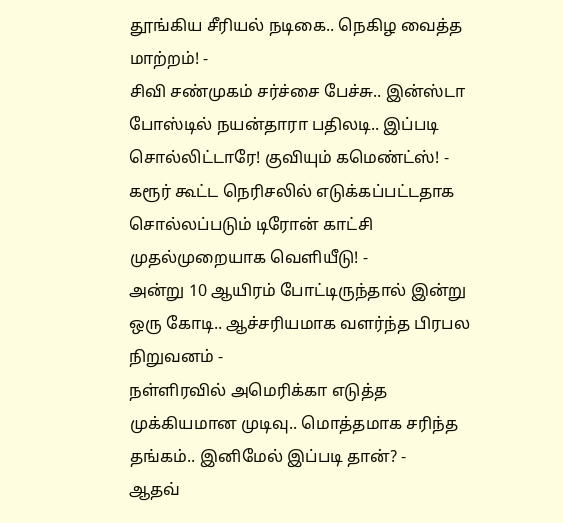தூங்கிய சீரியல் நடிகை.. நெகிழ வைத்த மாற்றம்! -
சிவி சண்முகம் சர்ச்சை பேச்சு.. இன்ஸ்டா போஸ்டில் நயன்தாரா பதிலடி.. இப்படி சொல்லிட்டாரே! குவியும் கமெண்ட்ஸ்! -
கரூர் கூட்ட நெரிசலில் எடுக்கப்பட்டதாக சொல்லப்படும் டிரோன் காட்சி முதல்முறையாக வெளியீடு! -
அன்று 10 ஆயிரம் போட்டிருந்தால் இன்று ஒரு கோடி.. ஆச்சரியமாக வளர்ந்த பிரபல நிறுவனம் -
நள்ளிரவில் அமெரிக்கா எடுத்த முக்கியமான முடிவு.. மொத்தமாக சரிந்த தங்கம்.. இனிமேல் இப்படி தான்? -
ஆதவ்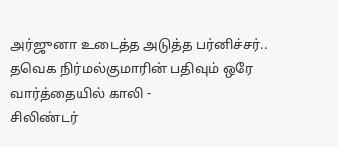அர்ஜுனா உடைத்த அடுத்த பர்னிச்சர்.. தவெக நிர்மல்குமாரின் பதிவும் ஒரே வார்த்தையில் காலி -
சிலிண்டர்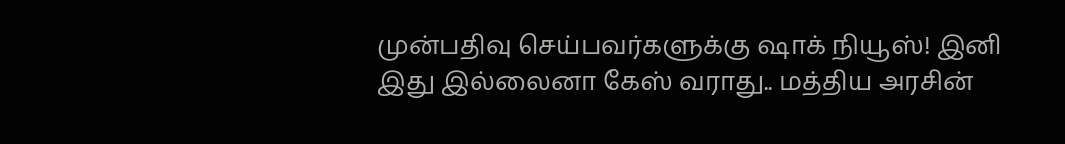முன்பதிவு செய்பவர்களுக்கு ஷாக் நியூஸ்! இனி இது இல்லைனா கேஸ் வராது.. மத்திய அரசின்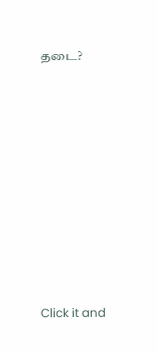தடை?












Click it and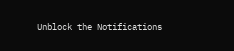Unblock the Notifications